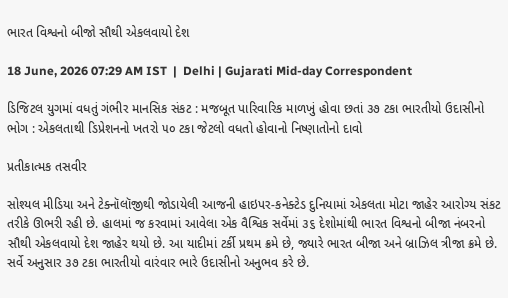ભારત વિશ્વનો બીજો સૌથી એકલવાયો દેશ

18 June, 2026 07:29 AM IST  |  Delhi | Gujarati Mid-day Correspondent

ડિજિટલ યુગમાં વધતું ગંભીર માનસિક સંકટ : મજબૂત પારિવારિક માળખું હોવા છતાં ૩૭ ટકા ભારતીયો ઉદાસીનો ભોગ : એકલતાથી ડિપ્રેશનનો ખતરો ૫૦ ટકા જેટલો વધતો હોવાનો નિષ્ણાતોનો દાવો

પ્રતીકાત્મક તસવીર

સોશ્યલ મીડિયા અને ટેક્નૉલૉજીથી જોડાયેલી આજની હાઇપર-કનેક્ટેડ દુનિયામાં એકલતા મોટા જાહેર આરોગ્ય સંકટ તરીકે ઊભરી રહી છે. હાલમાં જ કરવામાં આવેલા એક વૈશ્વિક સર્વેમાં ૩૬ દેશોમાંથી ભારત વિશ્વનો બીજા નંબરનો સૌથી એકલવાયો દેશ જાહેર થયો છે. આ યાદીમાં ટર્કી પ્રથમ ક્રમે છે, જ્યારે ભારત બીજા અને બ્રાઝિલ ત્રીજા ક્રમે છે. સર્વે અનુસાર ૩૭ ટકા ભારતીયો વારંવાર ભારે ઉદાસીનો અનુભવ કરે છે.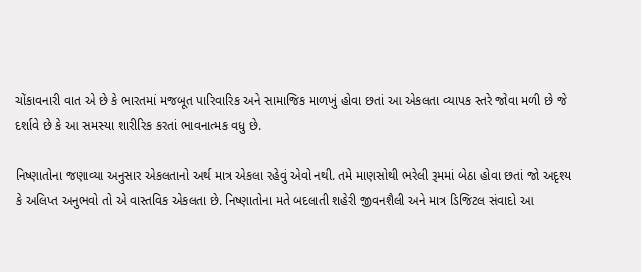ચોંકાવનારી વાત એ છે કે ભારતમાં મજબૂત પારિવારિક અને સામાજિક માળખું હોવા છતાં આ એકલતા વ્યાપક સ્તરે જોવા મળી છે જે દર્શાવે છે કે આ સમસ્યા શારીરિક કરતાં ભાવનાત્મક વધુ છે.

નિષ્ણાતોના જણાવ્યા અનુસાર એકલતાનો અર્થ માત્ર એકલા રહેવું એવો નથી. તમે માણસોથી ભરેલી રૂમમાં બેઠા હોવા છતાં જો અદૃશ્ય કે અલિપ્ત અનુભવો તો એ વાસ્તવિક એકલતા છે. નિષ્ણાતોના મતે બદલાતી શહેરી જીવનશૈલી અને માત્ર ડિજિટલ સંવાદો આ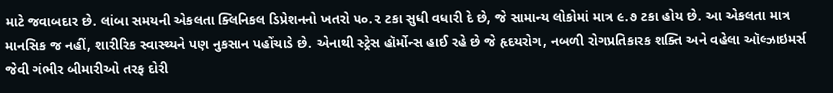માટે જવાબદાર છે. લાંબા સમયની એકલતા ક્લિનિકલ ડિપ્રેશનનો ખતરો ૫૦.૨ ટકા સુધી વધારી દે છે, જે સામાન્ય લોકોમાં માત્ર ૯.૭ ટકા હોય છે. આ એકલતા માત્ર માનસિક જ નહીં, શારીરિક સ્વાસ્થ્યને પણ નુકસાન પહોંચાડે છે. એનાથી સ્ટ્રેસ હૉર્મોન્સ હાઈ રહે છે જે હૃદયરોગ, નબળી રોગપ્રતિકારક શક્તિ અને વહેલા ઑલ્ઝાઇમર્સ જેવી ગંભીર બીમારીઓ તરફ દોરી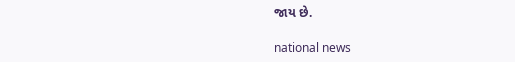જાય છે.

national news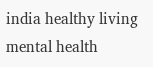india healthy living mental health